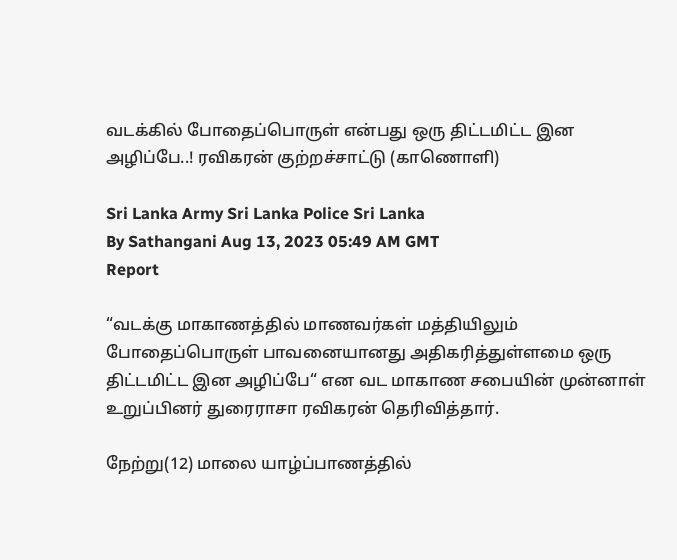வடக்கில் போதைப்பொருள் என்பது ஒரு திட்டமிட்ட இன அழிப்பே..! ரவிகரன் குற்றச்சாட்டு (காணொளி)

Sri Lanka Army Sri Lanka Police Sri Lanka
By Sathangani Aug 13, 2023 05:49 AM GMT
Report

“வடக்கு மாகாணத்தில் மாணவர்கள் மத்தியிலும் போதைப்பொருள் பாவனையானது அதிகரித்துள்ளமை ஒரு திட்டமிட்ட இன அழிப்பே“ என வட மாகாண சபையின் முன்னாள் உறுப்பினர் துரைராசா ரவிகரன் தெரிவித்தார்.

நேற்று(12) மாலை யாழ்ப்பாணத்தில்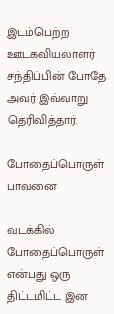இடம்பெற்ற ஊடகவியலாளர் சந்திப்பின் போதே அவர் இவ்வாறு தெரிவித்தார்.

போதைப்பொருள் பாவனை

வடக்கில் போதைப்பொருள் என்பது ஒரு திட்டமிட்ட இன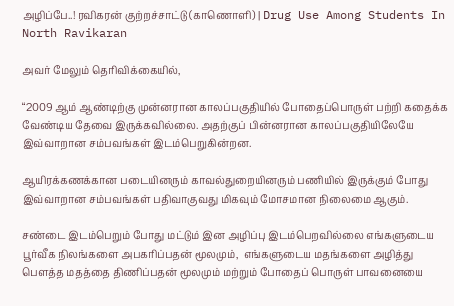அழிப்பே..! ரவிகரன் குற்றச்சாட்டு (காணொளி) | Drug Use Among Students In North Ravikaran

அவர் மேலும் தெரிவிக்கையில்,

“2009 ஆம் ஆண்டிற்கு முன்னரான காலப்பகுதியில் போதைப்பொருள் பற்றி கதைக்க வேண்டிய தேவை இருக்கவில்லை. அதற்குப் பின்னரான காலப்பகுதியிலேயே இவ்வாறான சம்பவங்கள் இடம்பெறுகின்றன.

ஆயிரக்கணக்கான படையினரும் காவல்துறையினரும் பணியில் இருக்கும் போது இவ்வாறான சம்பவங்கள் பதிவாகுவது மிகவும் மோசமான நிலைமை ஆகும்.

சண்டை இடம்பெறும் போது மட்டும் இன அழிப்பு இடம்பெறவில்லை எங்களுடைய பூர்வீக நிலங்களை அபகரிப்பதன் மூலமும்,  எங்களுடைய மதங்களை அழித்து பௌத்த மதத்தை திணிப்பதன் மூலமும் மற்றும் போதைப் பொருள் பாவனையை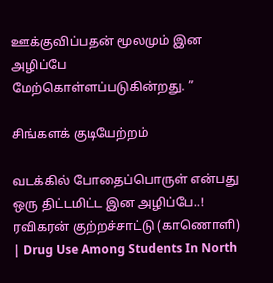ஊக்குவிப்பதன் மூலமும் இன அழிப்பே மேற்கொள்ளப்படுகின்றது. ”

சிங்களக் குடியேற்றம்

வடக்கில் போதைப்பொருள் என்பது ஒரு திட்டமிட்ட இன அழிப்பே..! ரவிகரன் குற்றச்சாட்டு (காணொளி) | Drug Use Among Students In North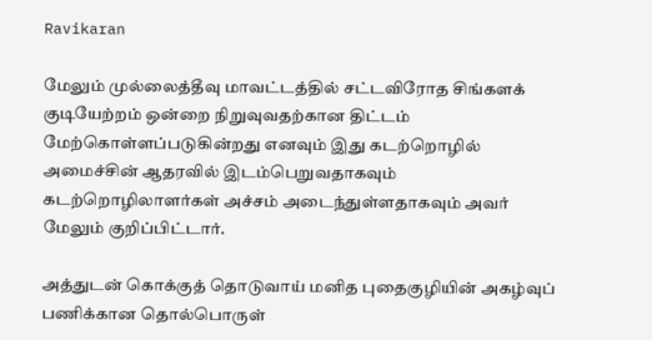Ravikaran

மேலும் முல்லைத்தீவு மாவட்டத்தில் சட்டவிரோத சிங்களக் குடியேற்றம் ஒன்றை நிறுவுவதற்கான திட்டம் மேற்கொள்ளப்படுகின்றது எனவும் இது கடற்றொழில் அமைச்சின் ஆதரவில் இடம்பெறுவதாகவும் கடற்றொழிலாளர்கள் அச்சம் அடைந்துள்ளதாகவும் அவர் மேலும் குறிப்பிட்டார்.

அத்துடன் கொக்குத் தொடுவாய் மனித புதைகுழியின் அகழ்வுப் பணிக்கான தொல்பொருள்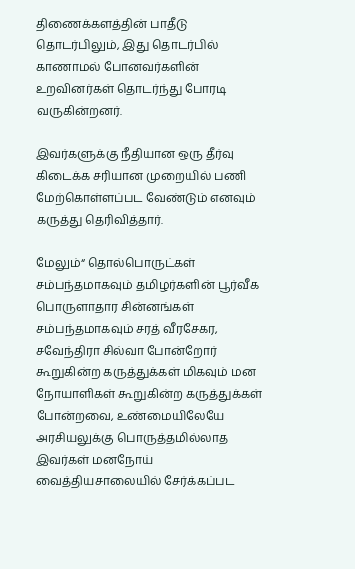திணைக்களத்தின் பாதீடு தொடர்பிலும், இது தொடர்பில் காணாமல் போனவர்களின் உறவினர்கள் தொடர்ந்து போரடி வருகின்றனர்.

இவர்களுக்கு நீதியான ஒரு தீர்வு கிடைக்க சரியான முறையில் பணி மேற்கொள்ளப்பட வேண்டும் எனவும் கருத்து தெரிவித்தார்.

மேலும்“ தொல்பொருட்கள் சம்பந்தமாகவும் தமிழர்களின் பூர்வீக பொருளாதார சின்னங்கள் சம்பந்தமாகவும் சரத் வீரசேகர, சவேந்திரா சில்வா போன்றோர் கூறுகின்ற கருத்துக்கள் மிகவும் மன நோயாளிகள் கூறுகின்ற கருத்துக்கள் போன்றவை, உண்மையிலேயே அரசியலுக்கு பொருத்தமில்லாத இவர்கள் மனநோய் வைத்தியசாலையில் சேர்க்கப்பட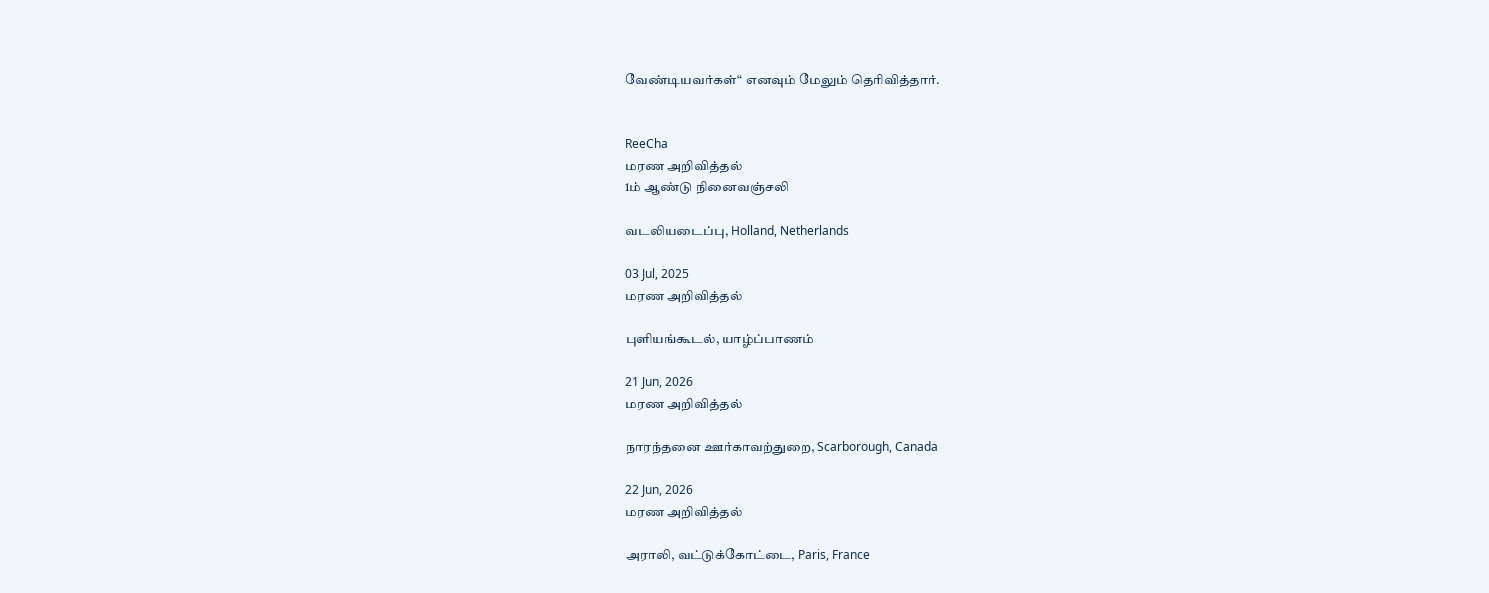வேண்டியவர்கள்“ எனவும் மேலும் தெரிவித்தார்.


ReeCha
மரண அறிவித்தல்
1ம் ஆண்டு நினைவஞ்சலி

வடலியடைப்பு, Holland, Netherlands

03 Jul, 2025
மரண அறிவித்தல்

புளியங்கூடல், யாழ்ப்பாணம்

21 Jun, 2026
மரண அறிவித்தல்

நாரந்தனை ஊர்காவற்துறை, Scarborough, Canada

22 Jun, 2026
மரண அறிவித்தல்

அராலி, வட்டுக்கோட்டை, Paris, France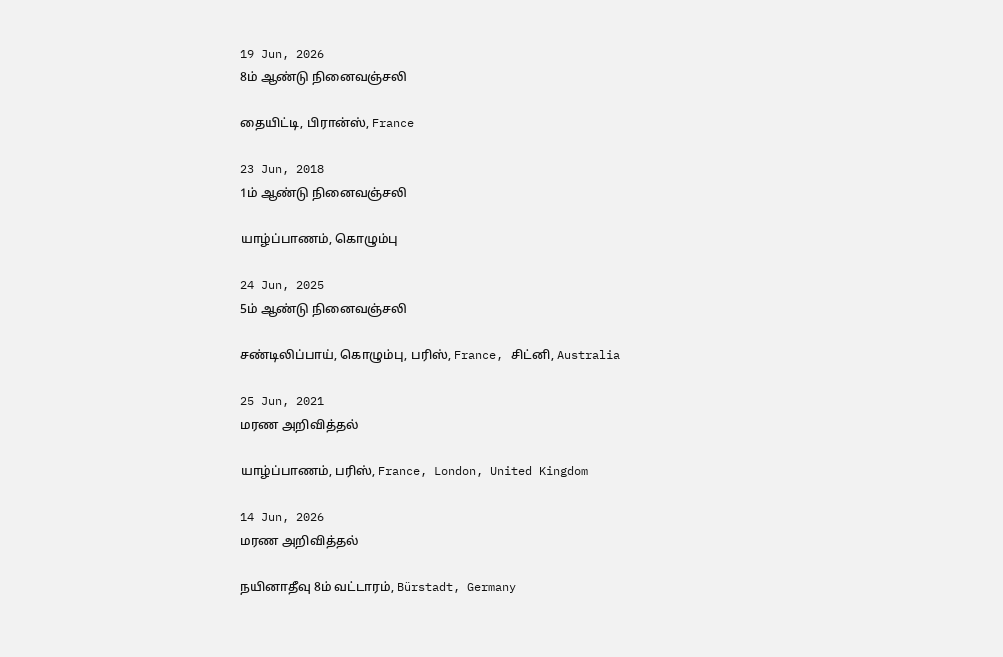19 Jun, 2026
8ம் ஆண்டு நினைவஞ்சலி

தையிட்டி, பிரான்ஸ், France

23 Jun, 2018
1ம் ஆண்டு நினைவஞ்சலி

யாழ்ப்பாணம், கொழும்பு

24 Jun, 2025
5ம் ஆண்டு நினைவஞ்சலி

சண்டிலிப்பாய், கொழும்பு, பரிஸ், France, சிட்னி, Australia

25 Jun, 2021
மரண அறிவித்தல்

யாழ்ப்பாணம், பரிஸ், France, London, United Kingdom

14 Jun, 2026
மரண அறிவித்தல்

நயினாதீவு 8ம் வட்டாரம், Bürstadt, Germany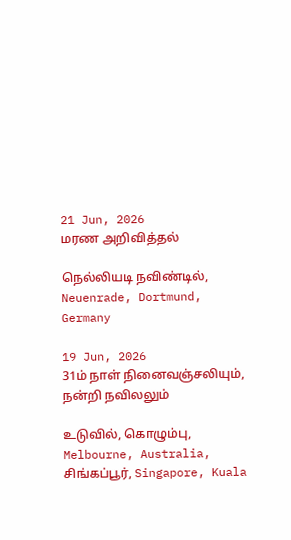21 Jun, 2026
மரண அறிவித்தல்

நெல்லியடி நவிண்டில், Neuenrade, Dortmund, Germany

19 Jun, 2026
31ம் நாள் நினைவஞ்சலியும், நன்றி நவிலலும்

உடுவில், கொழும்பு, Melbourne, Australia, சிங்கப்பூர், Singapore, Kuala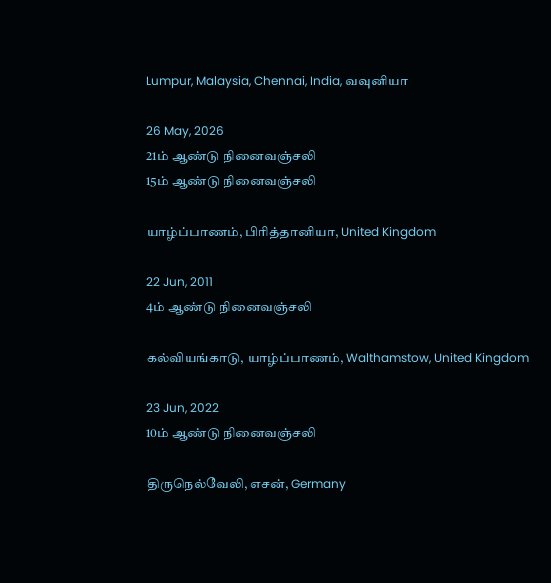Lumpur, Malaysia, Chennai, India, வவுனியா

26 May, 2026
21ம் ஆண்டு நினைவஞ்சலி
15ம் ஆண்டு நினைவஞ்சலி

யாழ்ப்பாணம், பிரித்தானியா, United Kingdom

22 Jun, 2011
4ம் ஆண்டு நினைவஞ்சலி

கல்வியங்காடு, யாழ்ப்பாணம், Walthamstow, United Kingdom

23 Jun, 2022
10ம் ஆண்டு நினைவஞ்சலி

திருநெல்வேலி, எசன், Germany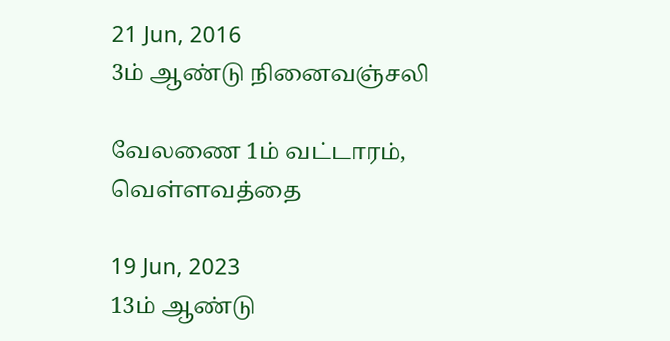21 Jun, 2016
3ம் ஆண்டு நினைவஞ்சலி

வேலணை 1ம் வட்டாரம், வெள்ளவத்தை

19 Jun, 2023
13ம் ஆண்டு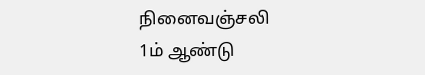நினைவஞ்சலி
1ம் ஆண்டு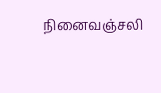நினைவஞ்சலி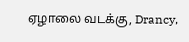ஏழாலை வடக்கு, Drancy,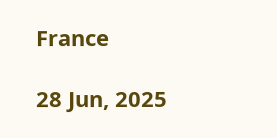France

28 Jun, 2025